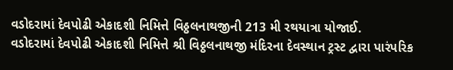વડોદરામાં દેવપોઢી એકાદશી નિમિત્તે વિઠ્ઠલનાથજીની 213 મી રથયાત્રા યોજાઈ.
વડોદરામાં દેવપોઢી એકાદશી નિમિત્તે શ્રી વિઠ્ઠલનાથજી મંદિરના દેવસ્થાન ટ્રસ્ટ દ્વારા પારંપરિક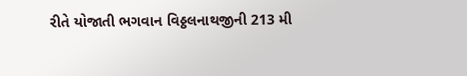રીતે યોજાતી ભગવાન વિઠ્ઠલનાથજીની 213 મી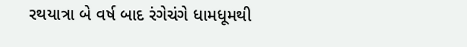રથયાત્રા બે વર્ષ બાદ રંગેચંગે ધામધૂમથી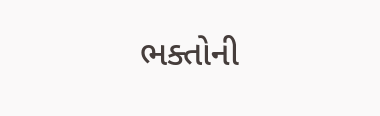ભક્તોની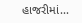હાજરીમાં...